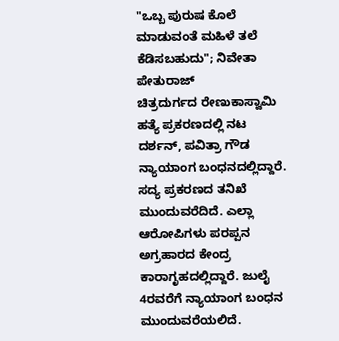"ಒಬ್ಬ ಪುರುಷ ಕೊಲೆ ಮಾಡುವಂತೆ ಮಹಿಳೆ ತಲೆ ಕೆಡಿಸಬಹುದು"; ನಿವೇತಾ ಪೇತುರಾಜ್
ಚಿತ್ರದುರ್ಗದ ರೇಣುಕಾಸ್ವಾಮಿ ಹತ್ಯೆ ಪ್ರಕರಣದಲ್ಲಿ ನಟ ದರ್ಶನ್, ಪವಿತ್ರಾ ಗೌಡ ನ್ಯಾಯಾಂಗ ಬಂಧನದಲ್ಲಿದ್ದಾರೆ. ಸದ್ಯ ಪ್ರಕರಣದ ತನಿಖೆ ಮುಂದುವರೆದಿದೆ. ಎಲ್ಲಾ ಆರೋಪಿಗಳು ಪರಪ್ಪನ ಅಗ್ರಹಾರದ ಕೇಂದ್ರ ಕಾರಾಗೃಹದಲ್ಲಿದ್ದಾರೆ. ಜುಲೈ 4ರವರೆಗೆ ನ್ಯಾಯಾಂಗ ಬಂಧನ ಮುಂದುವರೆಯಲಿದೆ.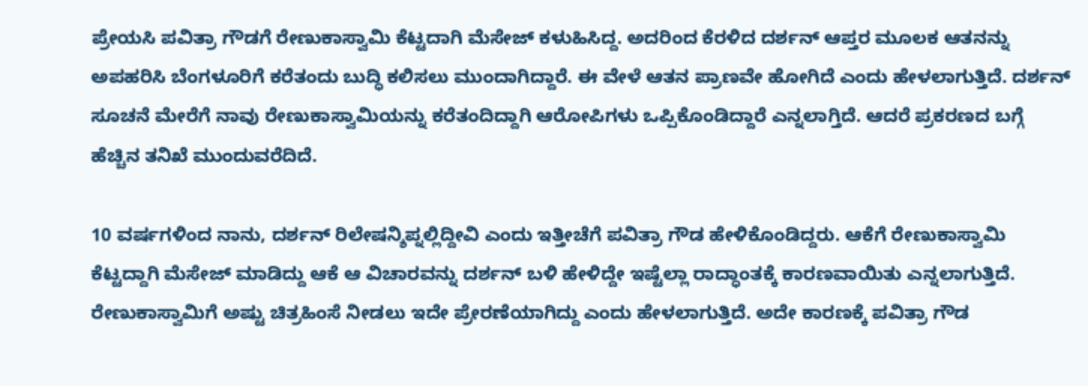ಪ್ರೇಯಸಿ ಪವಿತ್ರಾ ಗೌಡಗೆ ರೇಣುಕಾಸ್ವಾಮಿ ಕೆಟ್ಟದಾಗಿ ಮೆಸೇಜ್ ಕಳುಹಿಸಿದ್ದ. ಅದರಿಂದ ಕೆರಳಿದ ದರ್ಶನ್ ಆಪ್ತರ ಮೂಲಕ ಆತನನ್ನು ಅಪಹರಿಸಿ ಬೆಂಗಳೂರಿಗೆ ಕರೆತಂದು ಬುದ್ಧಿ ಕಲಿಸಲು ಮುಂದಾಗಿದ್ದಾರೆ. ಈ ವೇಳೆ ಆತನ ಪ್ರಾಣವೇ ಹೋಗಿದೆ ಎಂದು ಹೇಳಲಾಗುತ್ತಿದೆ. ದರ್ಶನ್ ಸೂಚನೆ ಮೇರೆಗೆ ನಾವು ರೇಣುಕಾಸ್ವಾಮಿಯನ್ನು ಕರೆತಂದಿದ್ದಾಗಿ ಆರೋಪಿಗಳು ಒಪ್ಪಿಕೊಂಡಿದ್ದಾರೆ ಎನ್ನಲಾಗ್ತಿದೆ. ಆದರೆ ಪ್ರಕರಣದ ಬಗ್ಗೆ ಹೆಚ್ಚಿನ ತನಿಖೆ ಮುಂದುವರೆದಿದೆ.

10 ವರ್ಷಗಳಿಂದ ನಾನು, ದರ್ಶನ್ ರಿಲೇಷನ್ಶಿಪ್ನಲ್ಲಿದ್ದೀವಿ ಎಂದು ಇತ್ತೀಚೆಗೆ ಪವಿತ್ರಾ ಗೌಡ ಹೇಳಿಕೊಂಡಿದ್ದರು. ಆಕೆಗೆ ರೇಣುಕಾಸ್ವಾಮಿ ಕೆಟ್ಟದ್ದಾಗಿ ಮೆಸೇಜ್ ಮಾಡಿದ್ದು ಆಕೆ ಆ ವಿಚಾರವನ್ನು ದರ್ಶನ್ ಬಳಿ ಹೇಳಿದ್ದೇ ಇಷ್ಟೆಲ್ಲಾ ರಾದ್ಧಾಂತಕ್ಕೆ ಕಾರಣವಾಯಿತು ಎನ್ನಲಾಗುತ್ತಿದೆ. ರೇಣುಕಾಸ್ವಾಮಿಗೆ ಅಷ್ಟು ಚಿತ್ರಹಿಂಸೆ ನೀಡಲು ಇದೇ ಪ್ರೇರಣೆಯಾಗಿದ್ದು ಎಂದು ಹೇಳಲಾಗುತ್ತಿದೆ. ಅದೇ ಕಾರಣಕ್ಕೆ ಪವಿತ್ರಾ ಗೌಡ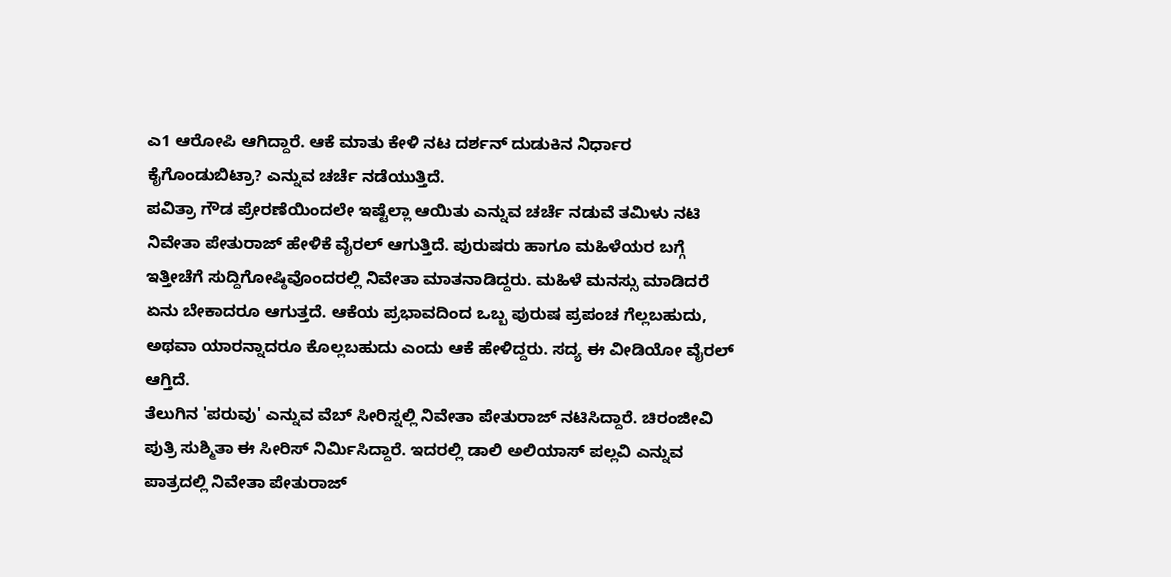ಎ1 ಆರೋಪಿ ಆಗಿದ್ದಾರೆ. ಆಕೆ ಮಾತು ಕೇಳಿ ನಟ ದರ್ಶನ್ ದುಡುಕಿನ ನಿರ್ಧಾರ ಕೈಗೊಂಡುಬಿಟ್ರಾ? ಎನ್ನುವ ಚರ್ಚೆ ನಡೆಯುತ್ತಿದೆ.
ಪವಿತ್ರಾ ಗೌಡ ಪ್ರೇರಣೆಯಿಂದಲೇ ಇಷ್ಟೆಲ್ಲಾ ಆಯಿತು ಎನ್ನುವ ಚರ್ಚೆ ನಡುವೆ ತಮಿಳು ನಟಿ ನಿವೇತಾ ಪೇತುರಾಜ್ ಹೇಳಿಕೆ ವೈರಲ್ ಆಗುತ್ತಿದೆ. ಪುರುಷರು ಹಾಗೂ ಮಹಿಳೆಯರ ಬಗ್ಗೆ ಇತ್ತೀಚೆಗೆ ಸುದ್ದಿಗೋಷ್ಠಿವೊಂದರಲ್ಲಿ ನಿವೇತಾ ಮಾತನಾಡಿದ್ದರು. ಮಹಿಳೆ ಮನಸ್ಸು ಮಾಡಿದರೆ ಏನು ಬೇಕಾದರೂ ಆಗುತ್ತದೆ. ಆಕೆಯ ಪ್ರಭಾವದಿಂದ ಒಬ್ಬ ಪುರುಷ ಪ್ರಪಂಚ ಗೆಲ್ಲಬಹುದು, ಅಥವಾ ಯಾರನ್ನಾದರೂ ಕೊಲ್ಲಬಹುದು ಎಂದು ಆಕೆ ಹೇಳಿದ್ದರು. ಸದ್ಯ ಈ ವೀಡಿಯೋ ವೈರಲ್ ಆಗ್ತಿದೆ.
ತೆಲುಗಿನ 'ಪರುವು' ಎನ್ನುವ ವೆಬ್ ಸೀರಿಸ್ನಲ್ಲಿ ನಿವೇತಾ ಪೇತುರಾಜ್ ನಟಿಸಿದ್ದಾರೆ. ಚಿರಂಜೀವಿ ಪುತ್ರಿ ಸುಶ್ಮಿತಾ ಈ ಸೀರಿಸ್ ನಿರ್ಮಿಸಿದ್ದಾರೆ. ಇದರಲ್ಲಿ ಡಾಲಿ ಅಲಿಯಾಸ್ ಪಲ್ಲವಿ ಎನ್ನುವ ಪಾತ್ರದಲ್ಲಿ ನಿವೇತಾ ಪೇತುರಾಜ್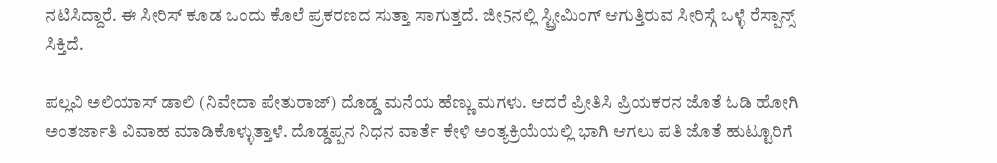ನಟಿಸಿದ್ದಾರೆ. ಈ ಸೀರಿಸ್ ಕೂಡ ಒಂದು ಕೊಲೆ ಪ್ರಕರಣದ ಸುತ್ತಾ ಸಾಗುತ್ತದೆ. ಜೀ5ನಲ್ಲಿ ಸ್ಟ್ರೀಮಿಂಗ್ ಆಗುತ್ತಿರುವ ಸೀರಿಸ್ಗೆ ಒಳ್ಳೆ ರೆಸ್ಪಾನ್ಸ್ ಸಿಕ್ತಿದೆ.

ಪಲ್ಲವಿ ಅಲಿಯಾಸ್ ಡಾಲಿ (ನಿವೇದಾ ಪೇತುರಾಜ್) ದೊಡ್ಡ ಮನೆಯ ಹೆಣ್ಣು ಮಗಳು. ಆದರೆ ಪ್ರೀತಿಸಿ ಪ್ರಿಯಕರನ ಜೊತೆ ಓಡಿ ಹೋಗಿ ಅಂತರ್ಜಾತಿ ವಿವಾಹ ಮಾಡಿಕೊಳ್ಳುತ್ತಾಳೆ. ದೊಡ್ಡಪ್ಪನ ನಿಧನ ವಾರ್ತೆ ಕೇಳಿ ಅಂತ್ಯಕ್ರಿಯೆಯಲ್ಲಿ ಭಾಗಿ ಆಗಲು ಪತಿ ಜೊತೆ ಹುಟ್ಟೂರಿಗೆ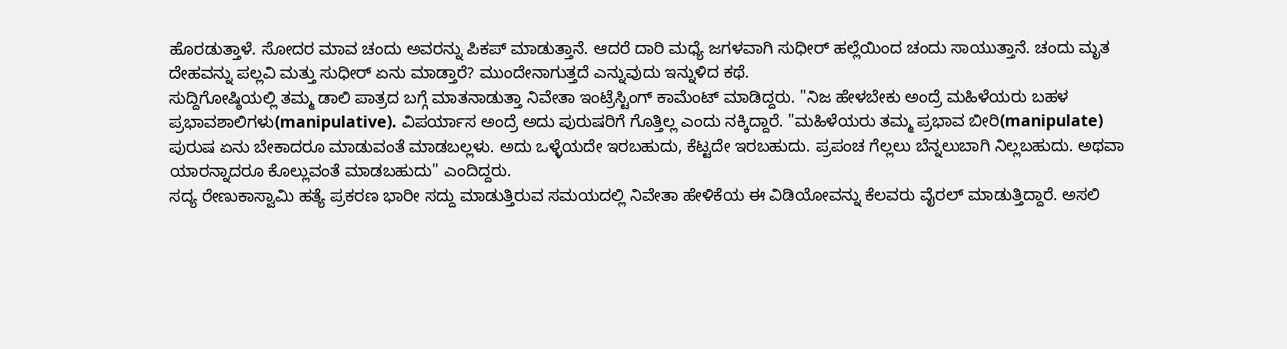ಹೊರಡುತ್ತಾಳೆ. ಸೋದರ ಮಾವ ಚಂದು ಅವರನ್ನು ಪಿಕಪ್ ಮಾಡುತ್ತಾನೆ. ಆದರೆ ದಾರಿ ಮಧ್ಯೆ ಜಗಳವಾಗಿ ಸುಧೀರ್ ಹಲ್ಲೆಯಿಂದ ಚಂದು ಸಾಯುತ್ತಾನೆ. ಚಂದು ಮೃತ ದೇಹವನ್ನು ಪಲ್ಲವಿ ಮತ್ತು ಸುಧೀರ್ ಏನು ಮಾಡ್ತಾರೆ? ಮುಂದೇನಾಗುತ್ತದೆ ಎನ್ನುವುದು ಇನ್ನುಳಿದ ಕಥೆ.
ಸುದ್ದಿಗೋಷ್ಠಿಯಲ್ಲಿ ತಮ್ಮ ಡಾಲಿ ಪಾತ್ರದ ಬಗ್ಗೆ ಮಾತನಾಡುತ್ತಾ ನಿವೇತಾ ಇಂಟ್ರೆಸ್ಟಿಂಗ್ ಕಾಮೆಂಟ್ ಮಾಡಿದ್ದರು. "ನಿಜ ಹೇಳಬೇಕು ಅಂದ್ರೆ ಮಹಿಳೆಯರು ಬಹಳ ಪ್ರಭಾವಶಾಲಿಗಳು(manipulative). ವಿಪರ್ಯಾಸ ಅಂದ್ರೆ ಅದು ಪುರುಷರಿಗೆ ಗೊತ್ತಿಲ್ಲ ಎಂದು ನಕ್ಕಿದ್ದಾರೆ. "ಮಹಿಳೆಯರು ತಮ್ಮ ಪ್ರಭಾವ ಬೀರಿ(manipulate) ಪುರುಷ ಏನು ಬೇಕಾದರೂ ಮಾಡುವಂತೆ ಮಾಡಬಲ್ಲಳು. ಅದು ಒಳ್ಳೆಯದೇ ಇರಬಹುದು, ಕೆಟ್ಟದೇ ಇರಬಹುದು. ಪ್ರಪಂಚ ಗೆಲ್ಲಲು ಬೆನ್ನಲುಬಾಗಿ ನಿಲ್ಲಬಹುದು. ಅಥವಾ ಯಾರನ್ನಾದರೂ ಕೊಲ್ಲುವಂತೆ ಮಾಡಬಹುದು" ಎಂದಿದ್ದರು.
ಸದ್ಯ ರೇಣುಕಾಸ್ವಾಮಿ ಹತ್ಯೆ ಪ್ರಕರಣ ಭಾರೀ ಸದ್ದು ಮಾಡುತ್ತಿರುವ ಸಮಯದಲ್ಲಿ ನಿವೇತಾ ಹೇಳಿಕೆಯ ಈ ವಿಡಿಯೋವನ್ನು ಕೆಲವರು ವೈರಲ್ ಮಾಡುತ್ತಿದ್ದಾರೆ. ಅಸಲಿ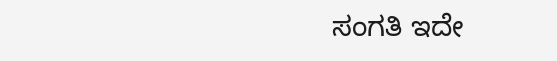ಸಂಗತಿ ಇದೇ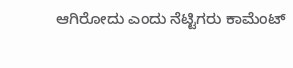ಆಗಿರೋದು ಎಂದು ನೆಟ್ಟಿಗರು ಕಾಮೆಂಟ್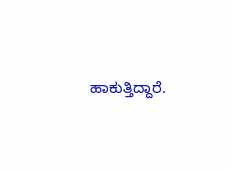ಹಾಕುತ್ತಿದ್ದಾರೆ.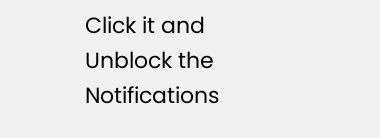Click it and Unblock the Notifications